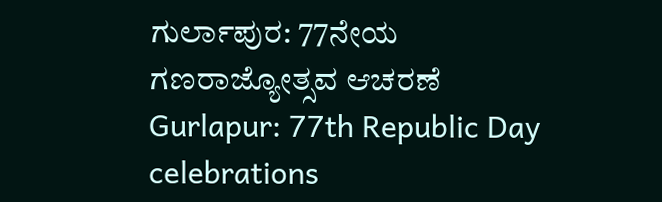ಗುರ್ಲಾಪುರ: 77ನೇಯ ಗಣರಾಜ್ಯೋತ್ಸವ ಆಚರಣೆ
Gurlapur: 77th Republic Day celebrations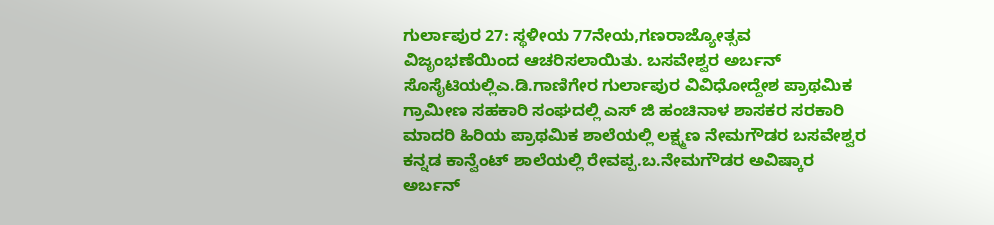ಗುರ್ಲಾಪುರ 27: ಸ್ಥಳೀಯ 77ನೇಯ,ಗಣರಾಜ್ಯೋತ್ಸವ ವಿಜೃಂಭಣೆಯಿಂದ ಆಚರಿಸಲಾಯಿತು. ಬಸವೇಶ್ವರ ಅರ್ಬನ್ ಸೊಸೈಟಿಯಲ್ಲಿಎ.ಡಿ.ಗಾಣಿಗೇರ ಗುರ್ಲಾಪುರ ವಿವಿಧೋದ್ದೇಶ ಪ್ರಾಥಮಿಕ ಗ್ರಾಮೀಣ ಸಹಕಾರಿ ಸಂಘದಲ್ಲಿ ಎಸ್ ಜಿ ಹಂಚಿನಾಳ ಶಾಸಕರ ಸರಕಾರಿ ಮಾದರಿ ಹಿರಿಯ ಪ್ರಾಥಮಿಕ ಶಾಲೆಯಲ್ಲಿ ಲಕ್ಷ್ಮಣ ನೇಮಗೌಡರ ಬಸವೇಶ್ವರ ಕನ್ನಡ ಕಾನ್ವೆಂಟ್ ಶಾಲೆಯಲ್ಲಿ ರೇವಪ್ಪ.ಬ.ನೇಮಗೌಡರ ಅವಿಷ್ಕಾರ ಅರ್ಬನ್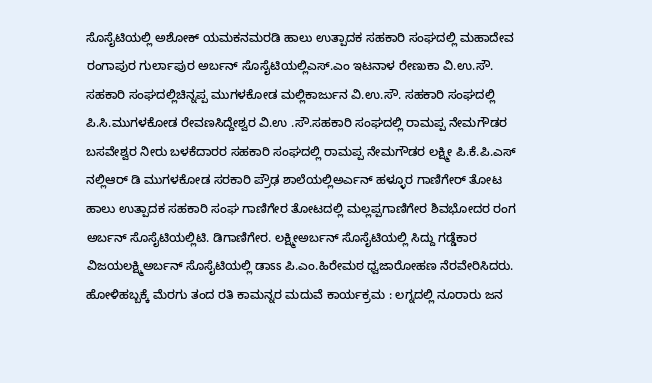ಸೊಸೈಟಿಯಲ್ಲಿ ಅಶೋಕ್ ಯಮಕನಮರಡಿ ಹಾಲು ಉತ್ಪಾದಕ ಸಹಕಾರಿ ಸಂಘದಲ್ಲಿ ಮಹಾದೇವ ರಂಗಾಪುರ ಗುರ್ಲಾಪುರ ಅರ್ಬನ್ ಸೊಸೈಟಿಯಲ್ಲಿಎಸ್.ಎಂ ಇಟನಾಳ ರೇಣುಕಾ ವಿ.ಉ.ಸೌ. ಸಹಕಾರಿ ಸಂಘದಲ್ಲಿಚಿನ್ನಪ್ಪ ಮುಗಳಕೋಡ ಮಲ್ಲಿಕಾರ್ಜುನ ವಿ.ಉ.ಸೌ. ಸಹಕಾರಿ ಸಂಘದಲ್ಲಿ ಪಿ.ಸಿ.ಮುಗಳಕೋಡ ರೇವಣಸಿದ್ದೇಶ್ವರ ವಿ.ಉ .ಸೌ.ಸಹಕಾರಿ ಸಂಘದಲ್ಲಿ ರಾಮಪ್ಪ ನೇಮಗೌಡರ ಬಸವೇಶ್ವರ ನೀರು ಬಳಕೆದಾರರ ಸಹಕಾರಿ ಸಂಘದಲ್ಲಿ ರಾಮಪ್ಪ ನೇಮಗೌಡರ ಲಕ್ಷ್ಮೀ ಪಿ.ಕೆ.ಪಿ.ಎಸ್ ನಲ್ಲಿಆರ್ ಡಿ ಮುಗಳಕೋಡ ಸರಕಾರಿ ಪ್ರೌಢ ಶಾಲೆಯಲ್ಲಿಅರ್ಎನ್ ಹಳ್ಳೂರ ಗಾಣಿಗೇರ್ ತೋಟ ಹಾಲು ಉತ್ಪಾದಕ ಸಹಕಾರಿ ಸಂಘ ಗಾಣಿಗೇರ ತೋಟದಲ್ಲಿ ಮಲ್ಲಪ್ಪಗಾಣಿಗೇರ ಶಿವಭೋದರ ರಂಗ ಅರ್ಬನ್ ಸೊಸೈಟಿಯಲ್ಲಿಟಿ. ಡಿಗಾಣಿಗೇರ. ಲಕ್ಷ್ಮೀಅರ್ಬನ್ ಸೊಸೈಟಿಯಲ್ಲಿ ಸಿದ್ದು ಗಡ್ಡೆಕಾರ ವಿಜಯಲಕ್ಷ್ಮಿಅರ್ಬನ್ ಸೊಸೈಟಿಯಲ್ಲಿ ಡಾಽಽ ಪಿ.ಎಂ.ಹಿರೇಮಠ ಧ್ವಜಾರೋಹಣ ನೆರವೇರಿಸಿದರು.
ಹೋಳಿಹಬ್ಬಕ್ಕೆ ಮೆರಗು ತಂದ ರತಿ ಕಾಮನ್ನರ ಮದುವೆ ಕಾರ್ಯಕ್ರಮ : ಲಗ್ನದಲ್ಲಿ ನೂರಾರು ಜನ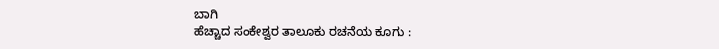ಬಾಗಿ
ಹೆಚ್ಚಾದ ಸಂಕೇಶ್ವರ ತಾಲೂಕು ರಚನೆಯ ಕೂಗು :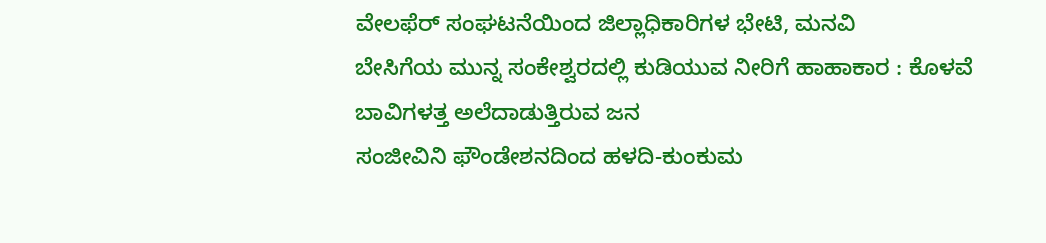ವೇಲಫೆರ್ ಸಂಘಟನೆಯಿಂದ ಜಿಲ್ಲಾಧಿಕಾರಿಗಳ ಭೇಟಿ, ಮನವಿ
ಬೇಸಿಗೆಯ ಮುನ್ನ ಸಂಕೇಶ್ವರದಲ್ಲಿ ಕುಡಿಯುವ ನೀರಿಗೆ ಹಾಹಾಕಾರ : ಕೊಳವೆ ಬಾವಿಗಳತ್ತ ಅಲೆದಾಡುತ್ತಿರುವ ಜನ
ಸಂಜೀವಿನಿ ಫೌಂಡೇಶನದಿಂದ ಹಳದಿ-ಕುಂಕುಮ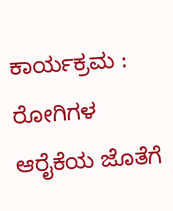ಕಾರ್ಯಕ್ರಮ : ರೋಗಿಗಳ ಆರೈಕೆಯ ಜೊತೆಗೆ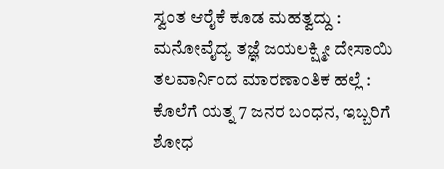ಸ್ವಂತ ಆರೈಕೆ ಕೂಡ ಮಹತ್ವದ್ದು : ಮನೋವೈದ್ಯ ತಜ್ಞೆ ಜಯಲಕ್ಷ್ಮೀ ದೇಸಾಯಿ
ತಲವಾರ್ನಿಂದ ಮಾರಣಾಂತಿಕ ಹಲ್ಲೆ : ಕೊಲೆಗೆ ಯತ್ನ 7 ಜನರ ಬಂಧನ, ಇಬ್ಬರಿಗೆ ಶೋಧ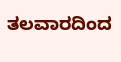ತಲವಾರದಿಂದ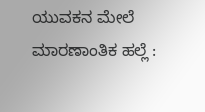ಯುವಕನ ಮೇಲೆ ಮಾರಣಾಂತಿಕ ಹಲ್ಲೆ :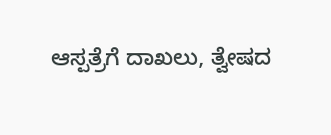ಆಸ್ಪತ್ರೆಗೆ ದಾಖಲು, ತ್ವೇಷದ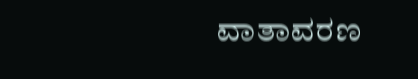ವಾತಾವರಣ